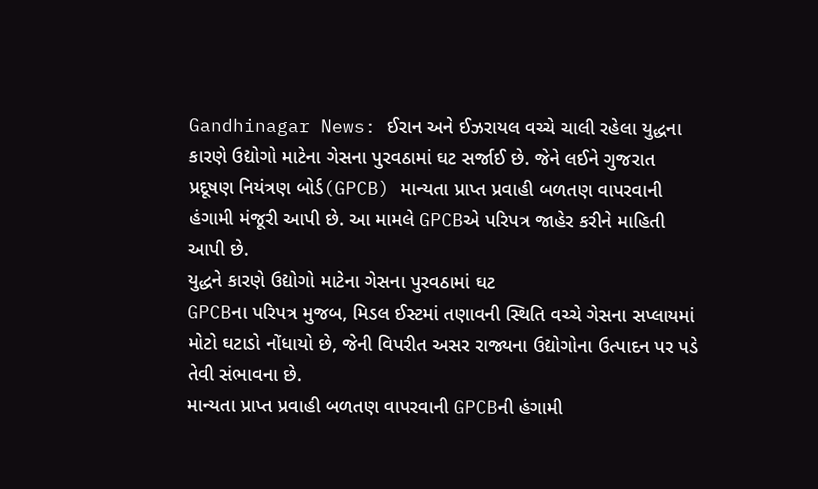Gandhinagar News: ઈરાન અને ઈઝરાયલ વચ્ચે ચાલી રહેલા યુદ્ધના કારણે ઉદ્યોગો માટેના ગેસના પુરવઠામાં ઘટ સર્જાઈ છે. જેને લઈને ગુજરાત પ્રદૂષણ નિયંત્રણ બોર્ડ(GPCB) માન્યતા પ્રાપ્ત પ્રવાહી બળતણ વાપરવાની હંગામી મંજૂરી આપી છે. આ મામલે GPCBએ પરિપત્ર જાહેર કરીને માહિતી આપી છે.
યુદ્ધને કારણે ઉદ્યોગો માટેના ગેસના પુરવઠામાં ઘટ
GPCBના પરિપત્ર મુજબ, મિડલ ઈસ્ટમાં તણાવની સ્થિતિ વચ્ચે ગેસના સપ્લાયમાં મોટો ઘટાડો નોંધાયો છે, જેની વિપરીત અસર રાજ્યના ઉદ્યોગોના ઉત્પાદન પર પડે તેવી સંભાવના છે.
માન્યતા પ્રાપ્ત પ્રવાહી બળતણ વાપરવાની GPCBની હંગામી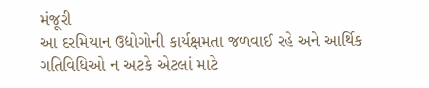મંજૂરી
આ દરમિયાન ઉદ્યોગોની કાર્યક્ષમતા જળવાઈ રહે અને આર્થિક ગતિવિધિઓ ન અટકે એટલાં માટે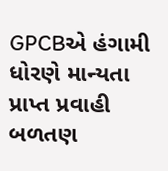GPCBએ હંગામી ધોરણે માન્યતા પ્રાપ્ત પ્રવાહી બળતણ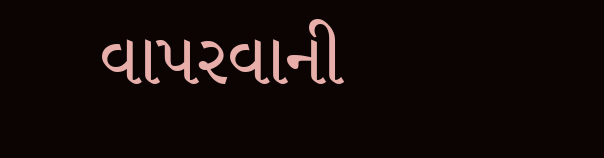વાપરવાની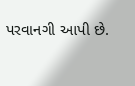પરવાનગી આપી છે.